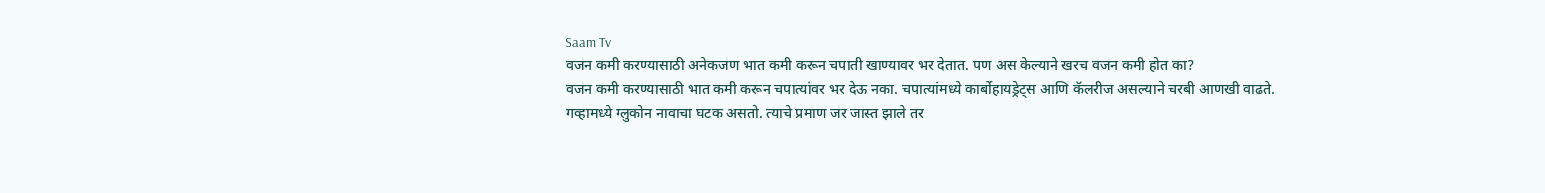Saam Tv
वजन कमी करण्यासाठी अनेकजण भात कमी करून चपाती खाण्यावर भर देतात. पण अस केल्याने खरच वजन कमी होत का?
वजन कमी करण्यासाठी भात कमी करून चपात्यांवर भर देऊ नका. चपात्यांमध्ये कार्बोहायड्रेट्स आणि कॅलरीज असल्याने चरबी आणखी वाढते.
गव्हामध्ये ग्लुकोन नावाचा घटक असतो. त्याचे प्रमाण जर जास्त झाले तर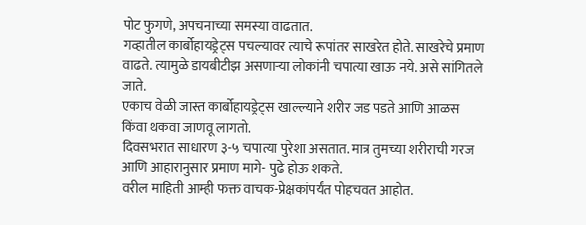पोट फुगणे, अपचनाच्या समस्या वाढतात.
गव्हातील कार्बोहायड्रेट्स पचल्यावर त्याचे रूपांतर साखरेत होते. साखरेचे प्रमाण वाढते. त्यामुळे डायबीटीझ असणाऱ्या लोकांनी चपात्या खाऊ नये. असे सांगितले जाते.
एकाच वेळी जास्त कार्बोहायड्रेट्स खाल्ल्याने शरीर जड पडते आणि आळस किंवा थकवा जाणवू लागतो.
दिवसभरात साधारण ३-५ चपात्या पुरेशा असतात. मात्र तुमच्या शरीराची गरज आणि आहारानुसार प्रमाण मागे- पुढे होऊ शकते.
वरील माहिती आम्ही फक्त वाचक-प्रेक्षकांपर्यंत पोहचवत आहोत.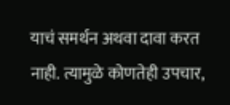याचं समर्थन अथवा दावा करत नाही. त्यामुळे कोणतेही उपचार,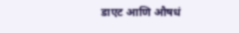डाएट आणि औषधं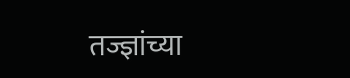तज्ज्ञांच्या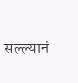सल्ल्यानं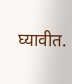घ्यावीत.